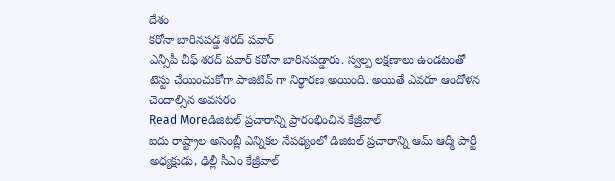దేశం
కరోనా బారినపడ్డ శరద్ పవార్
ఎన్సీపీ చీఫ్ శరద్ పవార్ కరోనా బారినపడ్డారు. స్వల్ప లక్షణాలు ఉండటంతో టెస్టు చేయించుకోగా పాజిటివ్ గా నిర్థారణ అయింది. అయితే ఎవరూ ఆందోళన చెందాల్సిన అవసరం
Read Moreడిజిటల్ ప్రచారాన్ని ప్రారంభించిన కేజ్రీవాల్
ఐదు రాష్ట్రాల అసెంబ్లీ ఎన్నికల నేపథ్యంలో డిజిటల్ ప్రచారాన్ని ఆమ్ ఆద్మీ పార్టీ అధ్యక్షుడు, ఢిల్లీ సీఎం కేజ్రీవాల్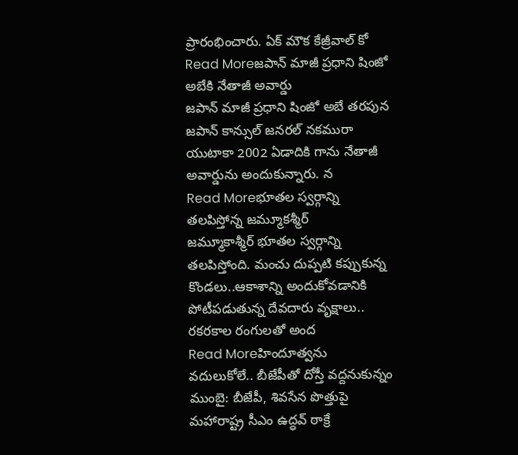ప్రారంభించారు. ఏక్ మౌక కేజ్రీవాల్ కో
Read Moreజపాన్ మాజీ ప్రధాని షింజో అబేకి నేతాజీ అవార్డు
జపాన్ మాజీ ప్రధాని షింజో అబే తరపున జపాన్ కాన్సుల్ జనరల్ నకమురా యుటాకా 2002 ఏడాదికి గాను నేతాజీ అవార్డును అందుకున్నారు. న
Read Moreభూతల స్వర్గాన్ని తలపిస్తోన్న జమ్మూకశ్మీర్
జమ్మూకాశ్మీర్ భూతల స్వర్గాన్ని తలపిస్తోంది. మంచు దుప్పటి కప్పుకున్న కొండలు..ఆకాశాన్ని అందుకోవడానికి పోటీపడుతున్న దేవదారు వృక్షాలు.. రకరకాల రంగులతో అంద
Read Moreహిందూత్వను వదులుకోలే.. బీజేపీతో దోస్తీ వద్దనుకున్నం
ముంబై: బీజేపీ, శివసేన పొత్తుపై మహారాష్ట్ర సీఎం ఉద్ధవ్ ఠాక్రే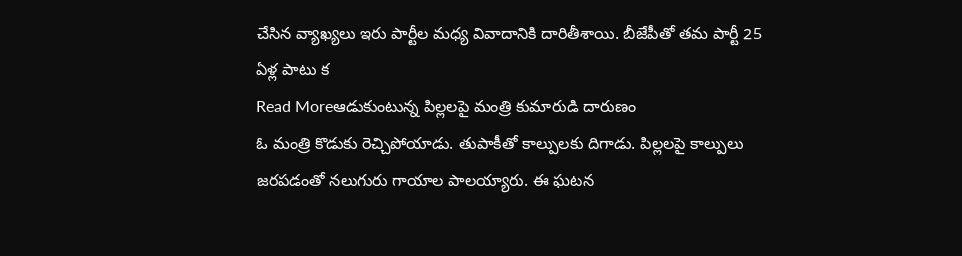చేసిన వ్యాఖ్యలు ఇరు పార్టీల మధ్య వివాదానికి దారితీశాయి. బీజేపీతో తమ పార్టీ 25 ఏళ్ల పాటు క
Read Moreఆడుకుంటున్న పిల్లలపై మంత్రి కుమారుడి దారుణం
ఓ మంత్రి కొడుకు రెచ్చిపోయాడు. తుపాకీతో కాల్పులకు దిగాడు. పిల్లలపై కాల్పులు జరపడంతో నలుగురు గాయాల పాలయ్యారు. ఈ ఘటన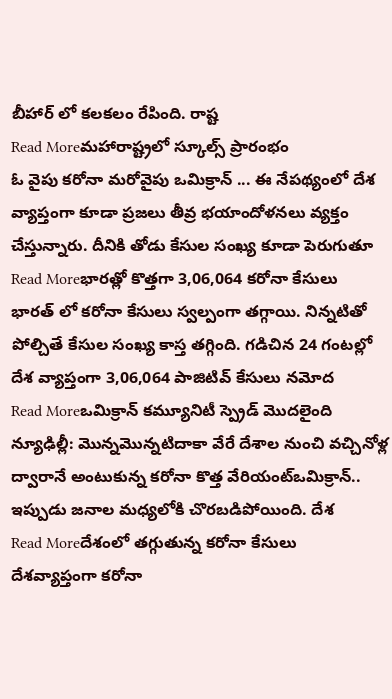బీహార్ లో కలకలం రేపింది. రాష్ట
Read Moreమహారాష్ట్రలో స్కూల్స్ ప్రారంభం
ఓ వైపు కరోనా మరోవైపు ఒమిక్రాన్ ... ఈ నేపథ్యంలో దేశ వ్యాప్తంగా కూడా ప్రజలు తీవ్ర భయాందోళనలు వ్యక్తం చేస్తున్నారు. దీనికి తోడు కేసుల సంఖ్య కూడా పెరుగుతూ
Read Moreభారత్లో కొత్తగా 3,06,064 కరోనా కేసులు
భారత్ లో కరోనా కేసులు స్వల్పంగా తగ్గాయి. నిన్నటితో పోల్చితే కేసుల సంఖ్య కాస్త తగ్గింది. గడిచిన 24 గంటల్లో దేశ వ్యాప్తంగా 3,06,064 పాజిటివ్ కేసులు నమోద
Read Moreఒమిక్రాన్ కమ్యూనిటీ స్ప్రెడ్ మొదలైంది
న్యూఢిల్లీ: మొన్నమొన్నటిదాకా వేరే దేశాల నుంచి వచ్చినోళ్ల ద్వారానే అంటుకున్న కరోనా కొత్త వేరియంట్ఒమిక్రాన్.. ఇప్పుడు జనాల మధ్యలోకి చొరబడిపోయింది. దేశ
Read Moreదేశంలో తగ్గుతున్న కరోనా కేసులు
దేశవ్యాప్తంగా కరోనా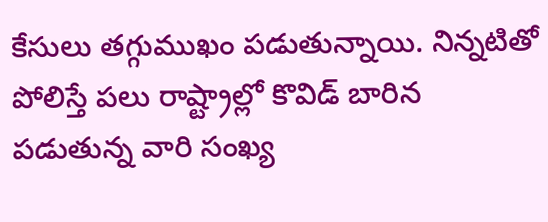కేసులు తగ్గుముఖం పడుతున్నాయి. నిన్నటితో పోలిస్తే పలు రాష్ట్రాల్లో కొవిడ్ బారిన పడుతున్న వారి సంఖ్య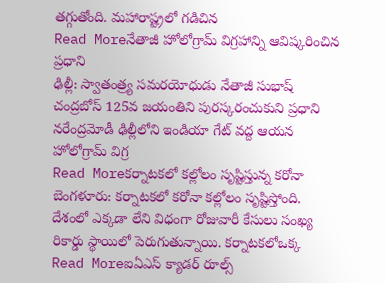తగ్గుతోంది. మహారాష్ట్రలో గడిచిన
Read Moreనేతాజీ హోలోగ్రామ్ విగ్రహాన్ని ఆవిష్కరించిన ప్రధాని
ఢిల్లీ: స్వాతంత్ర్య సమరయోధుడు నేతాజీ సుభాష్ చంద్రబోస్ 125వ జయంతిని పురస్కరంచుకుని ప్రధాని నరేంద్రమోడీ ఢిల్లీలోని ఇండియా గేట్ వద్ద ఆయన హోలోగ్రామ్ విగ్ర
Read Moreకర్నాటకలో కల్లోలం సృష్టిస్తున్న కరోనా
బెంగళూరు: కర్నాటకలో కరోనా కల్లోలం సృష్టిస్తోంది. దేశంలో ఎక్కడా లేని విధంగా రోజువారీ కేసులు సంఖ్య రికార్డు స్థాయిలో పెరుగుతున్నాయి. కర్నాటకలోఒక్క
Read Moreఐఏఎస్ క్యాడర్ రూల్స్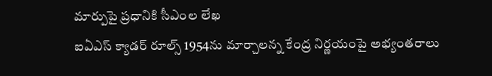మార్పుపై ప్రధానికి సీఎంల లేఖ
ఐఏఎస్ క్యాడర్ రూల్స్ 1954ను మార్చాలన్న కేంద్ర నిర్ణయంపై అభ్యంతరాలు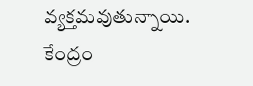వ్యక్తమవుతున్నాయి. కేంద్రం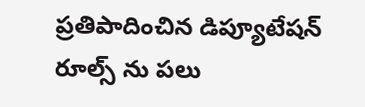ప్రతిపాదించిన డిప్యూటేషన్ రూల్స్ ను పలు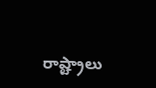రాష్ట్రాలు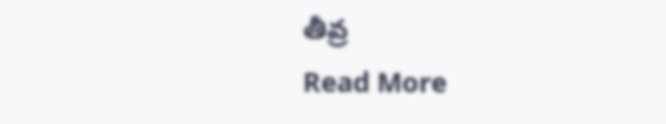తీవ్ర
Read More